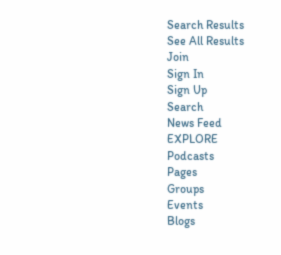Search Results
See All Results
Join
Sign In
Sign Up
Search
News Feed
EXPLORE
Podcasts
Pages
Groups
Events
Blogs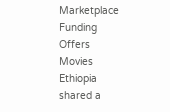Marketplace
Funding
Offers
Movies
Ethiopia
shared a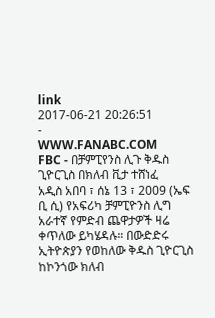link
2017-06-21 20:26:51
-
WWW.FANABC.COM
FBC - በቻምፒየንስ ሊጉ ቅዱስ ጊዮርጊስ በክለብ ቪታ ተሸነፈ
አዲስ አበባ ፣ ሰኔ 13 ፣ 2009 (ኤፍ ቢ ሲ) የአፍሪካ ቻምፒዮንስ ሊግ አራተኛ የምድብ ጨዋታዎች ዛሬ ቀጥለው ይካሄዳሉ። በውድድሩ ኢትዮጵያን የወከለው ቅዱስ ጊዮርጊስ ከኮንጎው ክለብ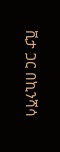ቪታ ጋር በኪንሻሳ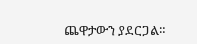ጨዋታውን ያደርጋል።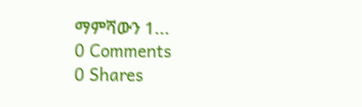ማምሻውን 1...
0 Comments
0 Shares